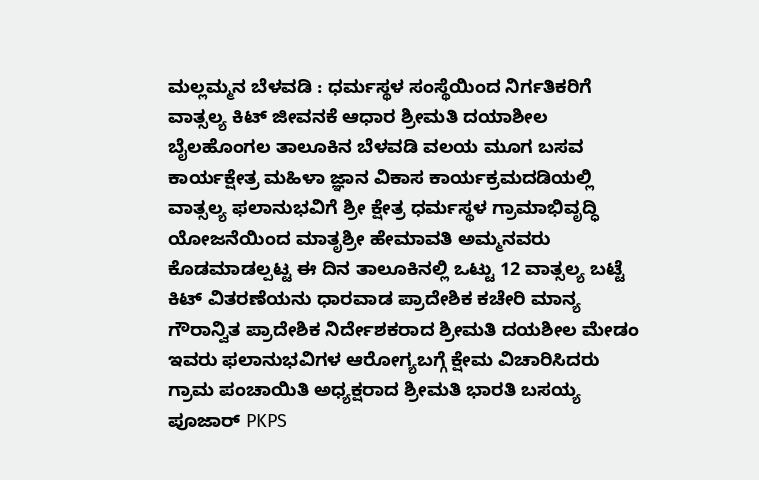ಮಲ್ಲಮ್ಮನ ಬೆಳವಡಿ : ಧರ್ಮಸ್ಥಳ ಸಂಸ್ಥೆಯಿಂದ ನಿರ್ಗತಿಕರಿಗೆ ವಾತ್ಸಲ್ಯ ಕಿಟ್ ಜೀವನಕೆ ಆಧಾರ ಶ್ರೀಮತಿ ದಯಾಶೀಲ ಬೈಲಹೊಂಗಲ ತಾಲೂಕಿನ ಬೆಳವಡಿ ವಲಯ ಮೂಗ ಬಸವ ಕಾರ್ಯಕ್ಷೇತ್ರ ಮಹಿಳಾ ಜ್ಞಾನ ವಿಕಾಸ ಕಾರ್ಯಕ್ರಮದಡಿಯಲ್ಲಿ ವಾತ್ಸಲ್ಯ ಫಲಾನುಭವಿಗೆ ಶ್ರೀ ಕ್ಷೇತ್ರ ಧರ್ಮಸ್ಥಳ ಗ್ರಾಮಾಭಿವೃದ್ಧಿ ಯೋಜನೆಯಿಂದ ಮಾತೃಶ್ರೀ ಹೇಮಾವತಿ ಅಮ್ಮನವರು ಕೊಡಮಾಡಲ್ಪಟ್ಟ ಈ ದಿನ ತಾಲೂಕಿನಲ್ಲಿ ಒಟ್ಟು 12 ವಾತ್ಸಲ್ಯ ಬಟ್ಟೆ ಕಿಟ್ ವಿತರಣೆಯನು ಧಾರವಾಡ ಪ್ರಾದೇಶಿಕ ಕಚೇರಿ ಮಾನ್ಯ ಗೌರಾನ್ವಿತ ಪ್ರಾದೇಶಿಕ ನಿರ್ದೇಶಕರಾದ ಶ್ರೀಮತಿ ದಯಶೀಲ ಮೇಡಂ ಇವರು ಫಲಾನುಭವಿಗಳ ಆರೋಗ್ಯಬಗ್ಗೆ ಕ್ಷೇಮ ವಿಚಾರಿಸಿದರು ಗ್ರಾಮ ಪಂಚಾಯಿತಿ ಅಧ್ಯಕ್ಷರಾದ ಶ್ರೀಮತಿ ಭಾರತಿ ಬಸಯ್ಯ ಪೂಜಾರ್ PKPS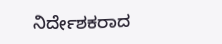ನಿರ್ದೇಶಕರಾದ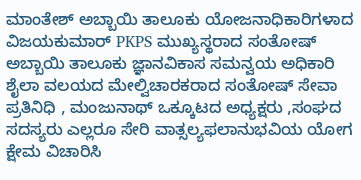ಮಾಂತೇಶ್ ಅಬ್ಬಾಯಿ ತಾಲೂಕು ಯೋಜನಾಧಿಕಾರಿಗಳಾದ ವಿಜಯಕುಮಾರ್ PKPS ಮುಖ್ಯಸ್ಥರಾದ ಸಂತೋಷ್ ಅಬ್ಬಾಯಿ ತಾಲೂಕು ಜ್ಞಾನವಿಕಾಸ ಸಮನ್ವಯ ಅಧಿಕಾರಿ ಶೈಲಾ ವಲಯದ ಮೇಲ್ವಿಚಾರಕರಾದ ಸಂತೋಷ್ ಸೇವಾ ಪ್ರತಿನಿಧಿ , ಮಂಜುನಾಥ್ ಒಕ್ಕೂಟದ ಅಧ್ಯಕ್ಷರು ,ಸಂಘದ ಸದಸ್ಯರು ಎಲ್ಲರೂ ಸೇರಿ ವಾತ್ಸಲ್ಯಫಲಾನುಭವಿಯ ಯೋಗ ಕ್ಷೇಮ ವಿಚಾರಿಸಿ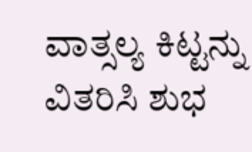ವಾತ್ಸಲ್ಯ ಕಿಟ್ಟನ್ನು ವಿತರಿಸಿ ಶುಭ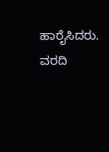ಹಾರೈಸಿದರು.
ವರದಿ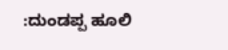:ದುಂಡಪ್ಪ ಹೂಲಿ